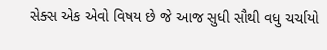સેક્સ એક એવો વિષય છે જે આજ સુધી સૌથી વધુ ચર્ચાયો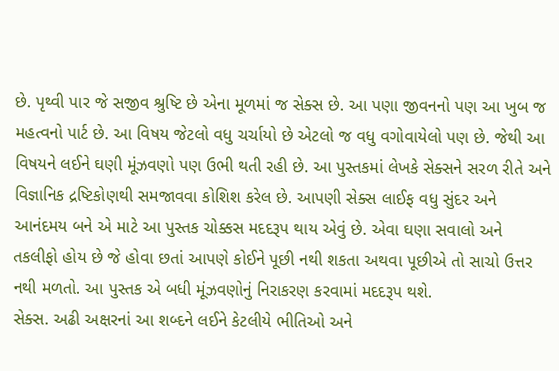છે. પૃથ્વી પાર જે સજીવ શ્રુષ્ટિ છે એના મૂળમાં જ સેક્સ છે. આ પણા જીવનનો પણ આ ખુબ જ મહત્વનો પાર્ટ છે. આ વિષય જેટલો વધુ ચર્ચાયો છે એટલો જ વધુ વગોવાયેલો પણ છે. જેથી આ વિષયને લઈને ઘણી મૂંઝવણો પણ ઉભી થતી રહી છે. આ પુસ્તકમાં લેખકે સેક્સને સરળ રીતે અને વિજ્ઞાનિક દ્રષ્ટિકોણથી સમજાવવા કોશિશ કરેલ છે. આપણી સેક્સ લાઈફ વધુ સુંદર અને આનંદમય બને એ માટે આ પુસ્તક ચોક્કસ મદદરૂપ થાય એવું છે. એવા ઘણા સવાલો અને તકલીફો હોય છે જે હોવા છતાં આપણે કોઈને પૂછી નથી શકતા અથવા પૂછીએ તો સાચો ઉત્તર નથી મળતો. આ પુસ્તક એ બધી મૂંઝવણોનું નિરાકરણ કરવામાં મદદરૂપ થશે.
સેક્સ. અઢી અક્ષરનાં આ શબ્દને લઈને કેટલીયે ભીતિઓ અને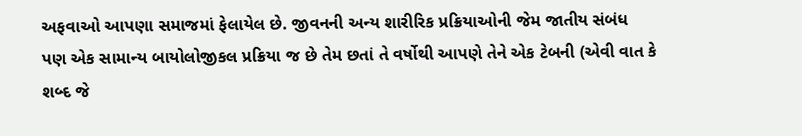અફવાઓ આપણા સમાજમાં ફેલાયેલ છે. જીવનની અન્ય શારીરિક પ્રક્રિયાઓની જેમ જાતીય સંબંધ પણ એક સામાન્ય બાયોલોજીકલ પ્રક્રિયા જ છે તેમ છતાં તે વર્ષોથી આપણે તેને એક ટેબની (એવી વાત કે શબ્દ જે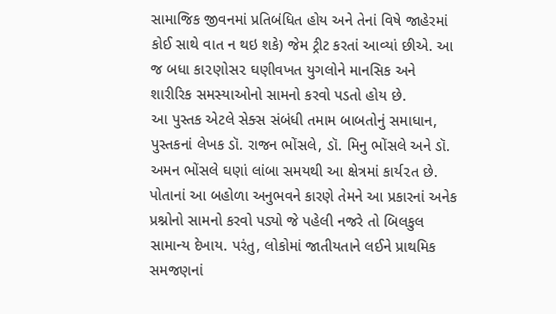સામાજિક જીવનમાં પ્રતિબંધિત હોય અને તેનાં વિષે જાહેરમાં કોઈ સાથે વાત ન થઇ શકે) જેમ ટ્રીટ કરતાં આવ્યાં છીએ. આ જ બધા કા૨ણોસ૨ ઘણીવખત યુગલોને માનસિક અને શારીરિક સમસ્યાઓનો સામનો કરવો પડતો હોય છે.
આ પુસ્તક એટલે સેક્સ સંબંધી તમામ બાબતોનું સમાધાન, પુસ્તકનાં લેખક ડૉ. રાજન ભોંસલે, ડૉ. મિનુ ભોંસલે અને ડૉ. અમન ભોંસલે ઘણાં લાંબા સમયથી આ ક્ષેત્રમાં કાર્ય૨ત છે. પોતાનાં આ બહોળા અનુભવને કારણે તેમને આ પ્રકારનાં અનેક પ્રશ્નોનો સામનો કરવો પડ્યો જે પહેલી નજરે તો બિલકુલ સામાન્ય દેખાય. પરંતુ, લોકોમાં જાતીયતાને લઈને પ્રાથમિક સમજણનાં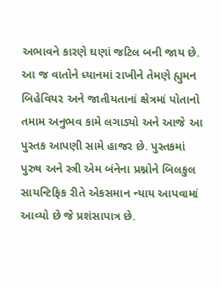અભાવને કારણે ઘણાં જટિલ બની જાય છે. આ જ વાતોને ધ્યાનમાં રાખીને તેમણે હ્યુમન બિહેવિય૨ અને જાતીયતાનાં ક્ષેત્રમાં પોતાનો તમામ અનુભવ કામે લગાડ્યો અને આજે આ પુસ્તક આપણી સામે હાજર છે. પુસ્તકમાં પુરુષ અને સ્ત્રી એમ બંનેના પ્રશ્નોને બિલકુલ સાયન્ટિફિક રીતે એકસમાન ન્યાય આપવામાં આવ્યો છે જે પ્રશંસાપાત્ર છે.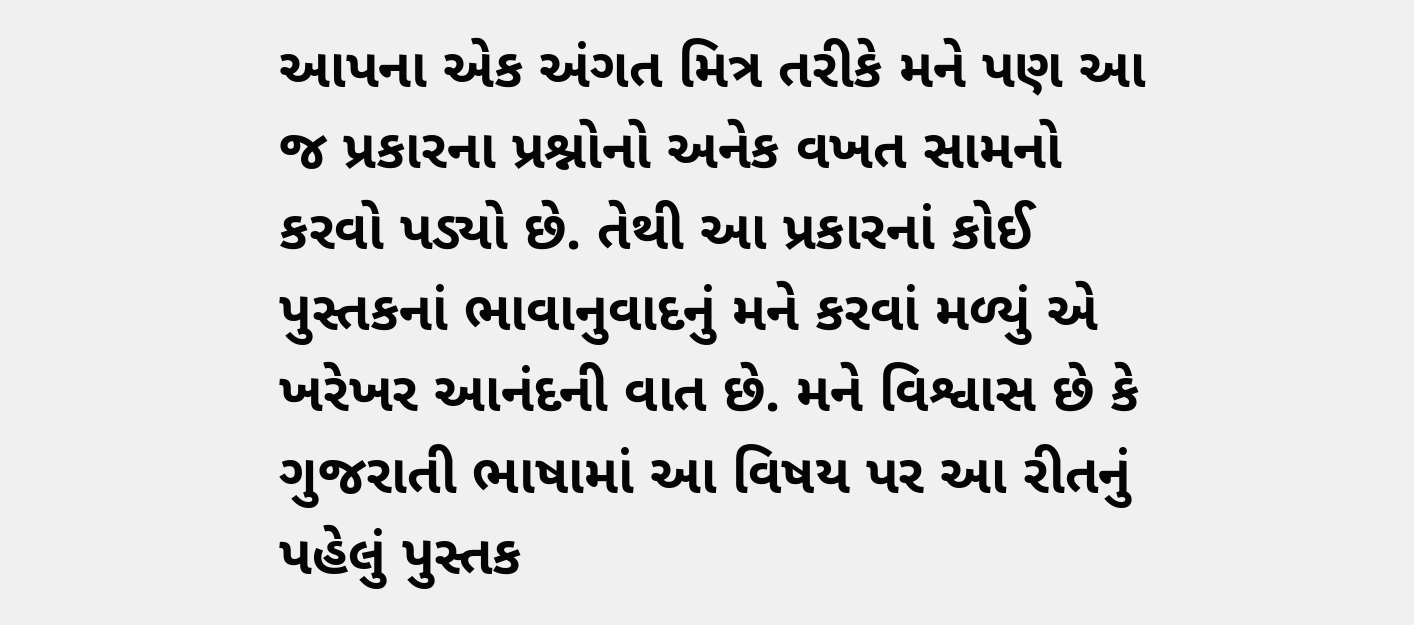આપના એક અંગત મિત્ર તરીકે મને પણ આ જ પ્રકારના પ્રશ્નોનો અનેક વખત સામનો કરવો પડ્યો છે. તેથી આ પ્રકારનાં કોઈ પુસ્તકનાં ભાવાનુવાદનું મને કરવાં મળ્યું એ ખરેખર આનંદની વાત છે. મને વિશ્વાસ છે કે ગુજરાતી ભાષામાં આ વિષય પર આ રીતનું પહેલું પુસ્તક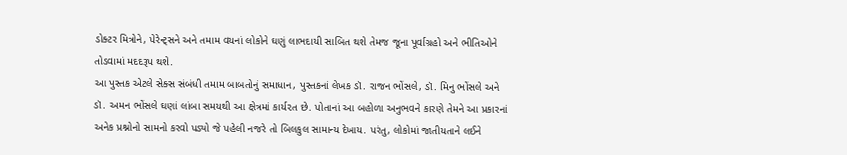ડોક્ટર મિત્રોને, પેરેન્ટ્સને અને તમામ વયનાં લોકોને ઘણું લાભદાયી સાબિત થશે તેમજ જૂના પૂર્વાગ્રહો અને ભીતિઓને તોડવામાં મદદરૂપ થશે.
આ પુસ્તક એટલે સેક્સ સંબંધી તમામ બાબતોનું સમાધાન, પુસ્તકનાં લેખક ડૉ. રાજન ભોંસલે, ડૉ. મિનુ ભોંસલે અને ડૉ. અમન ભોંસલે ઘણાં લાંબા સમયથી આ ક્ષેત્રમાં કાર્ય૨ત છે. પોતાનાં આ બહોળા અનુભવને કારણે તેમને આ પ્રકારનાં અનેક પ્રશ્નોનો સામનો કરવો પડ્યો જે પહેલી નજરે તો બિલકુલ સામાન્ય દેખાય. પરંતુ, લોકોમાં જાતીયતાને લઈને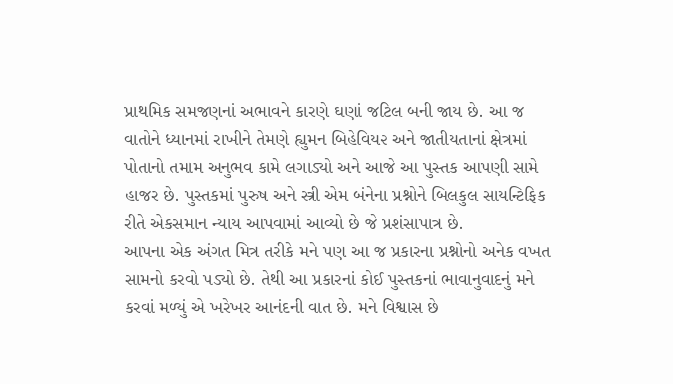પ્રાથમિક સમજણનાં અભાવને કારણે ઘણાં જટિલ બની જાય છે. આ જ વાતોને ધ્યાનમાં રાખીને તેમણે હ્યુમન બિહેવિય૨ અને જાતીયતાનાં ક્ષેત્રમાં પોતાનો તમામ અનુભવ કામે લગાડ્યો અને આજે આ પુસ્તક આપણી સામે હાજર છે. પુસ્તકમાં પુરુષ અને સ્ત્રી એમ બંનેના પ્રશ્નોને બિલકુલ સાયન્ટિફિક રીતે એકસમાન ન્યાય આપવામાં આવ્યો છે જે પ્રશંસાપાત્ર છે.
આપના એક અંગત મિત્ર તરીકે મને પણ આ જ પ્રકારના પ્રશ્નોનો અનેક વખત સામનો કરવો પડ્યો છે. તેથી આ પ્રકારનાં કોઈ પુસ્તકનાં ભાવાનુવાદનું મને કરવાં મળ્યું એ ખરેખર આનંદની વાત છે. મને વિશ્વાસ છે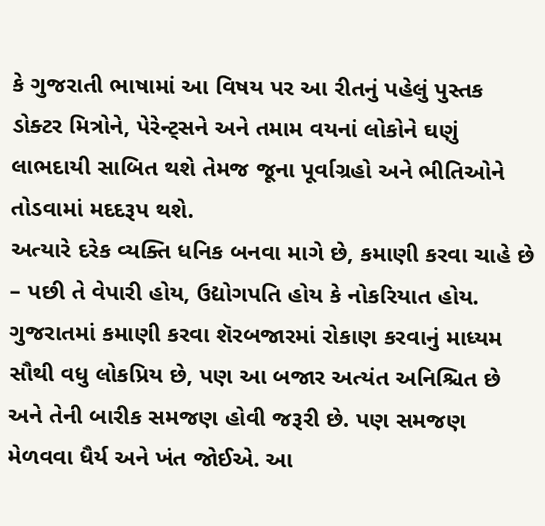કે ગુજરાતી ભાષામાં આ વિષય પર આ રીતનું પહેલું પુસ્તક ડોક્ટર મિત્રોને, પેરેન્ટ્સને અને તમામ વયનાં લોકોને ઘણું લાભદાયી સાબિત થશે તેમજ જૂના પૂર્વાગ્રહો અને ભીતિઓને તોડવામાં મદદરૂપ થશે.
અત્યારે દરેક વ્યક્તિ ધનિક બનવા માગે છે, કમાણી કરવા ચાહે છે – પછી તે વેપારી હોય, ઉદ્યોગપતિ હોય કે નોકરિયાત હોય. ગુજરાતમાં કમાણી કરવા શૅરબજારમાં રોકાણ કરવાનું માધ્યમ સૌથી વધુ લોકપ્રિય છે, પણ આ બજાર અત્યંત અનિશ્ચિત છે અને તેની બારીક સમજણ હોવી જરૂરી છે. પણ સમજણ મેળવવા ધૈર્ય અને ખંત જોઈએ. આ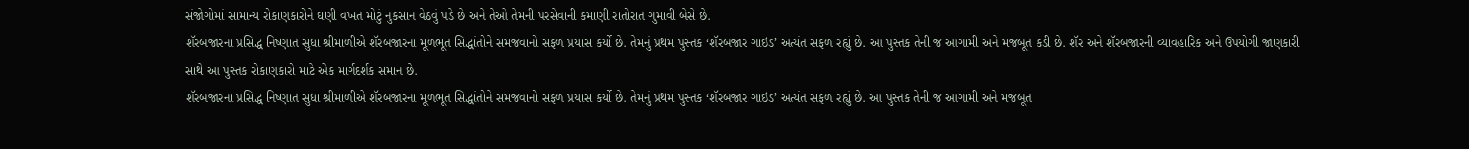સંજોગોમાં સામાન્ય રોકાણકારોને ઘણી વખત મોટું નુકસાન વેઠવું પડે છે અને તેઓ તેમની પરસેવાની કમાણી રાતોરાત ગુમાવી બેસે છે.
શૅરબજારના પ્રસિદ્ધ નિષ્ણાત સુધા શ્રીમાળીએ શૅરબજારના મૂળભૂત સિદ્ધાંતોને સમજવાનો સફળ પ્રયાસ કર્યો છે. તેમનું પ્રથમ પુસ્તક ‘શૅરબજાર ગાઇડ’ અત્યંત સફળ રહ્યું છે. આ પુસ્તક તેની જ આગામી અને મજબૂત કડી છે. શૅર અને શૅરબજારની વ્યાવહારિક અને ઉપયોગી જાણકારી સાથે આ પુસ્તક રોકાણકારો માટે એક માર્ગદર્શક સમાન છે.
શૅરબજારના પ્રસિદ્ધ નિષ્ણાત સુધા શ્રીમાળીએ શૅરબજારના મૂળભૂત સિદ્ધાંતોને સમજવાનો સફળ પ્રયાસ કર્યો છે. તેમનું પ્રથમ પુસ્તક ‘શૅરબજાર ગાઇડ’ અત્યંત સફળ રહ્યું છે. આ પુસ્તક તેની જ આગામી અને મજબૂત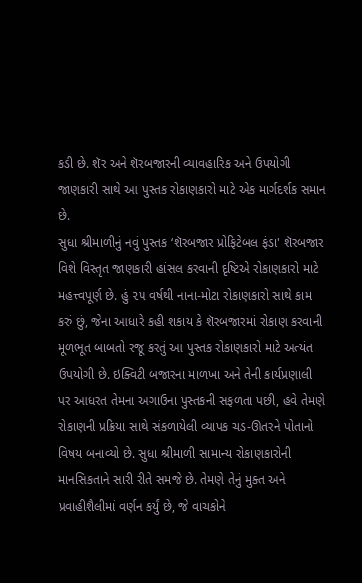કડી છે. શૅર અને શૅરબજારની વ્યાવહારિક અને ઉપયોગી જાણકારી સાથે આ પુસ્તક રોકાણકારો માટે એક માર્ગદર્શક સમાન છે.
સુધા શ્રીમાળીનું નવું પુસ્તક ‘શૅરબજાર પ્રોફિટેબલ ફંડા' શૅરબજાર વિશે વિસ્તૃત જાણકારી હાંસલ કરવાની દૃષ્ટિએ રોકાણકારો માટે મહત્ત્વપૂર્ણ છે. હું ૨૫ વર્ષથી નાના-મોટા રોકાણકારો સાથે કામ કરું છું, જેના આધારે કહી શકાય કે શૅરબજારમાં રોકાણ કરવાની મૂળભૂત બાબતો રજૂ કરતું આ પુસ્તક રોકાણકારો માટે અત્યંત ઉપયોગી છે. ઇક્વિટી બજારના માળખા અને તેની કાર્યપ્રણાલી પર આધરત તેમના અગાઉના પુસ્તકની સફળતા પછી, હવે તેમણે રોકાણની પ્રક્રિયા સાથે સંકળાયેલી વ્યાપક ચડ-ઊતરને પોતાનો વિષય બનાવ્યો છે. સુધા શ્રીમાળી સામાન્ય રોકાણકારોની માનસિકતાને સારી રીતે સમજે છે. તેમણે તેનું મુક્ત અને પ્રવાહીશૈલીમાં વર્ણન કર્યું છે, જે વાચકોને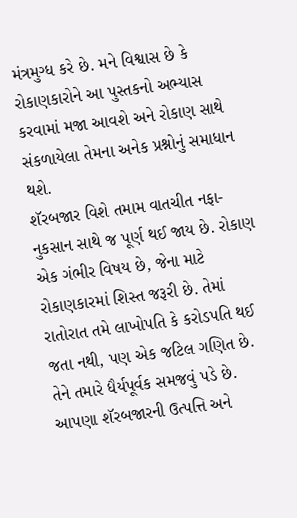મંત્રમુગ્ધ કરે છે. મને વિશ્વાસ છે કે રોકાણકારોને આ પુસ્તકનો અભ્યાસ કરવામાં મજા આવશે અને રોકાણ સાથે સંકળાયેલા તેમના અનેક પ્રશ્નોનું સમાધાન થશે.
શૅરબજાર વિશે તમામ વાતચીત નફા-નુકસાન સાથે જ પૂર્ણ થઈ જાય છે. રોકાણ એક ગંભીર વિષય છે, જેના માટે રોકાણકારમાં શિસ્ત જરૂરી છે. તેમાં રાતોરાત તમે લાખોપતિ કે કરોડપતિ થઈ જતા નથી, પણ એક જટિલ ગણિત છે. તેને તમારે ધૈર્યપૂર્વક સમજવું પડે છે.
આપણા શૅરબજારની ઉત્પત્તિ અને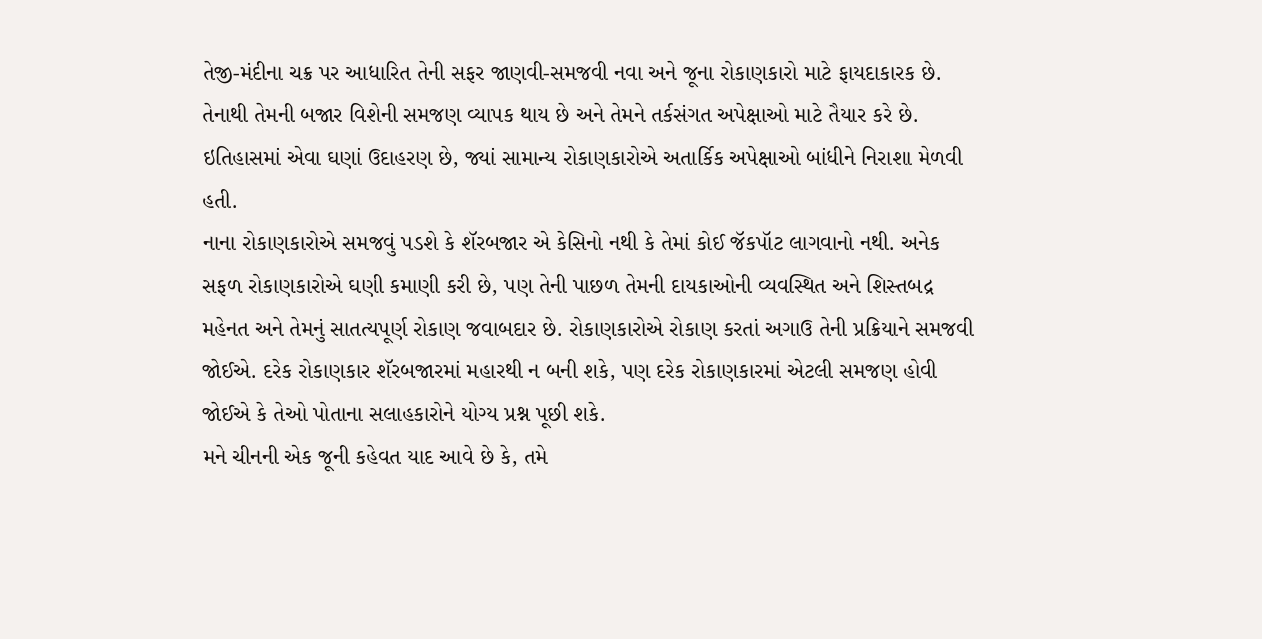તેજી-મંદીના ચક્ર પર આધારિત તેની સફર જાણવી-સમજવી નવા અને જૂના રોકાણકારો માટે ફાયદાકારક છે. તેનાથી તેમની બજાર વિશેની સમજણ વ્યાપક થાય છે અને તેમને તર્કસંગત અપેક્ષાઓ માટે તૈયાર કરે છે. ઇતિહાસમાં એવા ઘણાં ઉદાહરણ છે, જ્યાં સામાન્ય રોકાણકારોએ અતાર્કિક અપેક્ષાઓ બાંધીને નિરાશા મેળવી હતી.
નાના રોકાણકારોએ સમજવું પડશે કે શૅરબજાર એ કેસિનો નથી કે તેમાં કોઈ જૅકપૉટ લાગવાનો નથી. અનેક સફળ રોકાણકારોએ ઘણી કમાણી કરી છે, પણ તેની પાછળ તેમની દાયકાઓની વ્યવસ્થિત અને શિસ્તબદ્ર મહેનત અને તેમનું સાતત્યપૂર્ણ રોકાણ જવાબદાર છે. રોકાણકારોએ રોકાણ કરતાં અગાઉ તેની પ્રક્રિયાને સમજવી જોઈએ. દરેક રોકાણકાર શૅરબજારમાં મહારથી ન બની શકે, પણ દરેક રોકાણકારમાં એટલી સમજણ હોવી જોઈએ કે તેઓ પોતાના સલાહકારોને યોગ્ય પ્રશ્ન પૂછી શકે.
મને ચીનની એક જૂની કહેવત યાદ આવે છે કે, તમે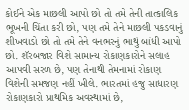કોઈને એક માછલી આપો છો તો તમે તેની તાત્કાલિક ભૂખની ચિંતા કરી છો, પણ તમે તેને માછલી પકડવાનું શીખવાડો છો તો તમે તેને વનભરનું ભાથું બાંધી આપો છો. શૅરબજાર વિશે સામાન્ય રોકાણકારોને સલાહ આપવી સરળ છે, પણ તેનાથી તેમનામાં રોકાણ વિશેની સમજણ નહીં ખીલે. ભારતમાં હજુ સાધારણ રોકાણકારો પ્રાથમિક અવસ્થામાં છે,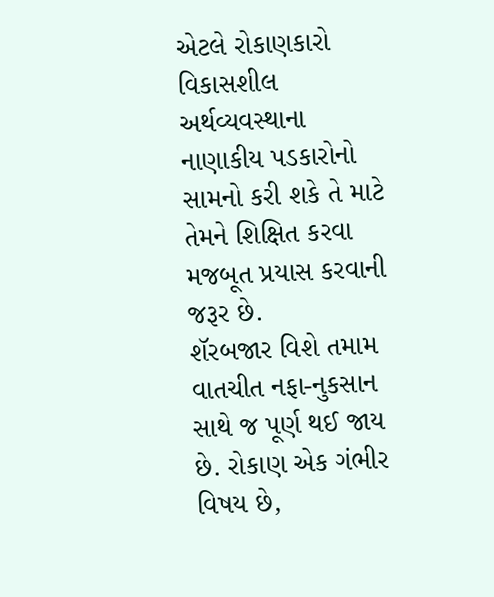એટલે રોકાણકારો વિકાસશીલ અર્થવ્યવસ્થાના નાણાકીય પડકારોનો સામનો કરી શકે તે માટે તેમને શિક્ષિત કરવા મજબૂત પ્રયાસ કરવાની જરૂર છે.
શૅરબજાર વિશે તમામ વાતચીત નફા-નુકસાન સાથે જ પૂર્ણ થઈ જાય છે. રોકાણ એક ગંભીર વિષય છે,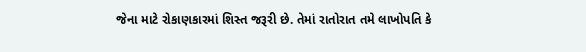જેના માટે રોકાણકારમાં શિસ્ત જરૂરી છે. તેમાં રાતોરાત તમે લાખોપતિ કે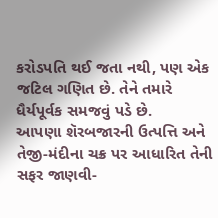કરોડપતિ થઈ જતા નથી, પણ એક જટિલ ગણિત છે. તેને તમારે ધૈર્યપૂર્વક સમજવું પડે છે.
આપણા શૅરબજારની ઉત્પત્તિ અને તેજી-મંદીના ચક્ર પર આધારિત તેની સફર જાણવી-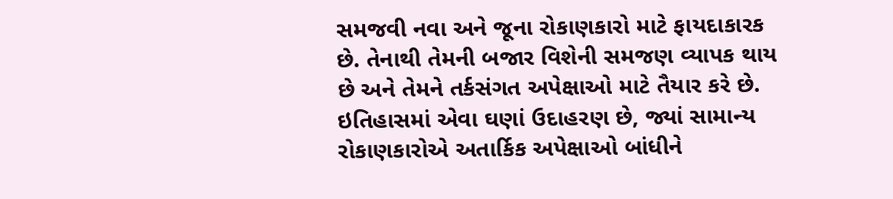સમજવી નવા અને જૂના રોકાણકારો માટે ફાયદાકારક છે. તેનાથી તેમની બજાર વિશેની સમજણ વ્યાપક થાય છે અને તેમને તર્કસંગત અપેક્ષાઓ માટે તૈયાર કરે છે. ઇતિહાસમાં એવા ઘણાં ઉદાહરણ છે, જ્યાં સામાન્ય રોકાણકારોએ અતાર્કિક અપેક્ષાઓ બાંધીને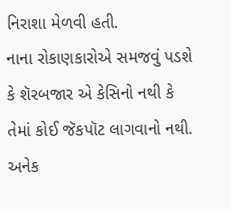નિરાશા મેળવી હતી.
નાના રોકાણકારોએ સમજવું પડશે કે શૅરબજાર એ કેસિનો નથી કે તેમાં કોઈ જૅકપૉટ લાગવાનો નથી. અનેક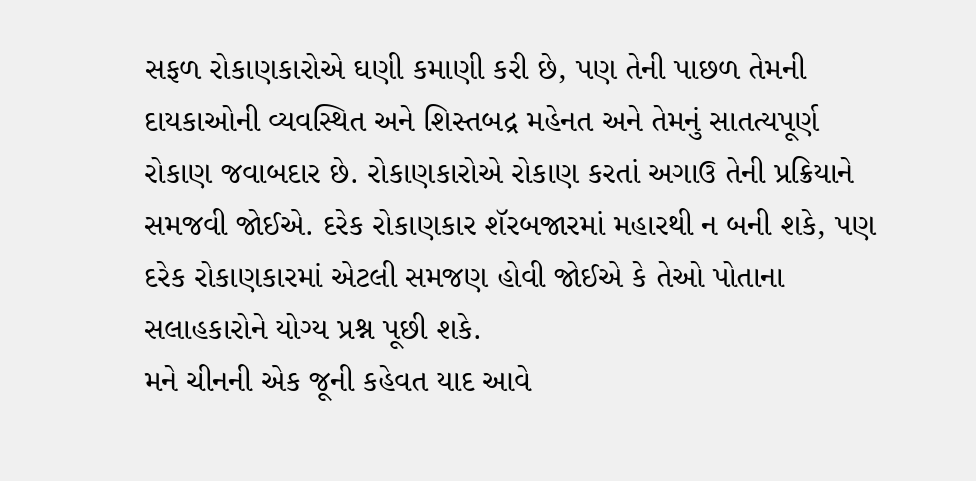સફળ રોકાણકારોએ ઘણી કમાણી કરી છે, પણ તેની પાછળ તેમની દાયકાઓની વ્યવસ્થિત અને શિસ્તબદ્ર મહેનત અને તેમનું સાતત્યપૂર્ણ રોકાણ જવાબદાર છે. રોકાણકારોએ રોકાણ કરતાં અગાઉ તેની પ્રક્રિયાને સમજવી જોઈએ. દરેક રોકાણકાર શૅરબજારમાં મહારથી ન બની શકે, પણ દરેક રોકાણકારમાં એટલી સમજણ હોવી જોઈએ કે તેઓ પોતાના સલાહકારોને યોગ્ય પ્રશ્ન પૂછી શકે.
મને ચીનની એક જૂની કહેવત યાદ આવે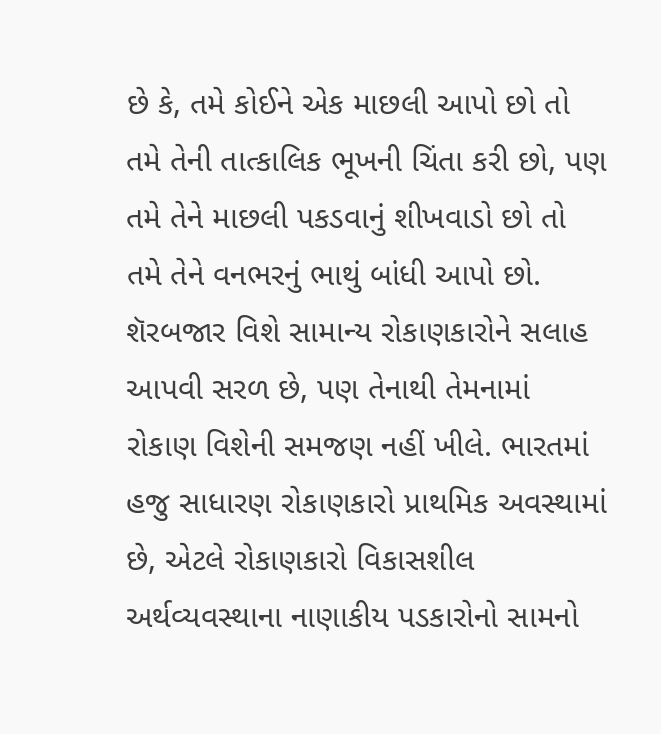છે કે, તમે કોઈને એક માછલી આપો છો તો તમે તેની તાત્કાલિક ભૂખની ચિંતા કરી છો, પણ તમે તેને માછલી પકડવાનું શીખવાડો છો તો તમે તેને વનભરનું ભાથું બાંધી આપો છો. શૅરબજાર વિશે સામાન્ય રોકાણકારોને સલાહ આપવી સરળ છે, પણ તેનાથી તેમનામાં રોકાણ વિશેની સમજણ નહીં ખીલે. ભારતમાં હજુ સાધારણ રોકાણકારો પ્રાથમિક અવસ્થામાં છે, એટલે રોકાણકારો વિકાસશીલ અર્થવ્યવસ્થાના નાણાકીય પડકારોનો સામનો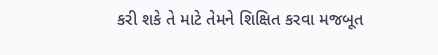કરી શકે તે માટે તેમને શિક્ષિત કરવા મજબૂત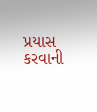પ્રયાસ કરવાની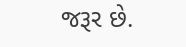જરૂર છે.